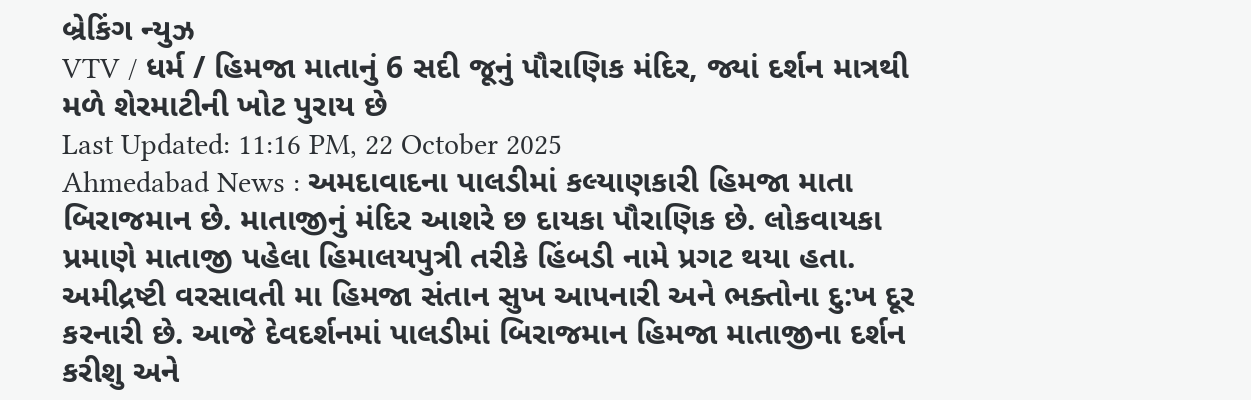બ્રેકિંગ ન્યુઝ
VTV / ધર્મ / હિમજા માતાનું 6 સદી જૂનું પૌરાણિક મંદિર, જ્યાં દર્શન માત્રથી મળે શેરમાટીની ખોટ પુરાય છે
Last Updated: 11:16 PM, 22 October 2025
Ahmedabad News : અમદાવાદના પાલડીમાં કલ્યાણકારી હિમજા માતા બિરાજમાન છે. માતાજીનું મંદિર આશરે છ દાયકા પૌરાણિક છે. લોકવાયકા પ્રમાણે માતાજી પહેલા હિમાલયપુત્રી તરીકે હિંબડી નામે પ્રગટ થયા હતા. અમીદ્રષ્ટી વરસાવતી મા હિમજા સંતાન સુખ આપનારી અને ભક્તોના દુ:ખ દૂર કરનારી છે. આજે દેવદર્શનમાં પાલડીમાં બિરાજમાન હિમજા માતાજીના દર્શન કરીશુ અને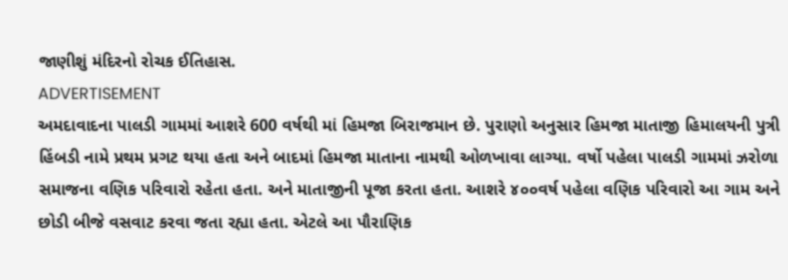જાણીશું મંદિરનો રોચક ઈતિહાસ.
ADVERTISEMENT
અમદાવાદના પાલડી ગામમાં આશરે 600 વર્ષથી માં હિમજા બિરાજમાન છે. પુરાણો અનુસાર હિમજા માતાજી હિમાલયની પુત્રી હિંબડી નામે પ્રથમ પ્રગટ થયા હતા અને બાદમાં હિમજા માતાના નામથી ઓળખાવા લાગ્યા. વર્ષો પહેલા પાલડી ગામમાં ઝરોળા સમાજના વણિક પરિવારો રહેતા હતા. અને માતાજીની પૂજા કરતા હતા. આશરે ૪૦૦વર્ષ પહેલા વણિક પરિવારો આ ગામ અને છોડી બીજે વસવાટ કરવા જતા રહ્યા હતા. એટલે આ પૌરાણિક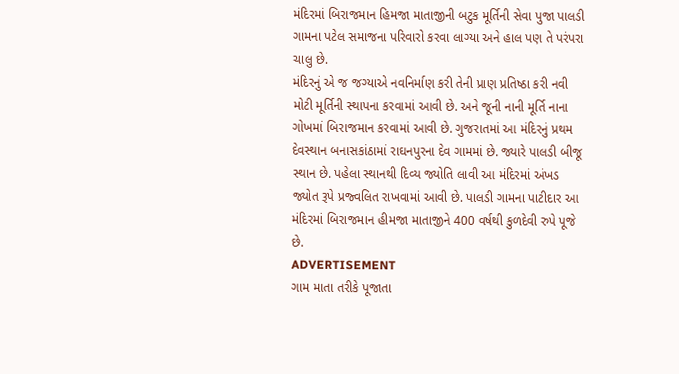મંદિરમાં બિરાજમાન હિમજા માતાજીની બટુક મૂર્તિની સેવા પુજા પાલડી ગામના પટેલ સમાજના પરિવારો કરવા લાગ્યા અને હાલ પણ તે પરંપરા ચાલુ છે.
મંદિરનું એ જ જગ્યાએ નવનિર્માણ કરી તેની પ્રાણ પ્રતિષ્ઠા કરી નવી મોટી મૂર્તિની સ્થાપના કરવામાં આવી છે. અને જૂની નાની મૂર્તિ નાના ગોખમાં બિરાજમાન કરવામાં આવી છે. ગુજરાતમાં આ મંદિરનું પ્રથમ દેવસ્થાન બનાસકાંઠામાં રાઘનપુરના દેવ ગામમાં છે. જ્યારે પાલડી બીજૂ સ્થાન છે. પહેલા સ્થાનથી દિવ્ય જ્યોતિ લાવી આ મંદિરમાં અંખડ જ્યોત રૂપે પ્રજ્વલિત રાખવામાં આવી છે. પાલડી ગામના પાટીદાર આ મંદિરમાં બિરાજમાન હીમજા માતાજીને 400 વર્ષથી કુળદેવી રુપે પૂજે છે.
ADVERTISEMENT
ગામ માતા તરીકે પૂજાતા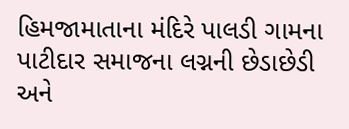હિમજામાતાના મંદિરે પાલડી ગામના પાટીદાર સમાજના લગ્નની છેડાછેડી અને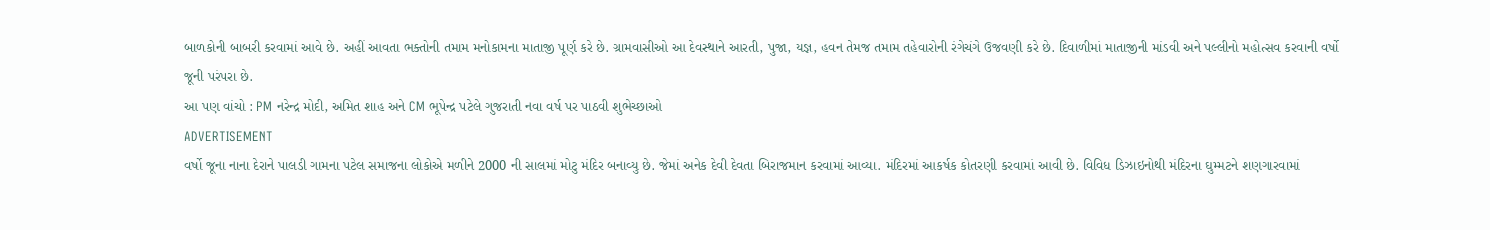બાળકોની બાબરી કરવામાં આવે છે. અહીં આવતા ભક્તોની તમામ મનોકામના માતાજી પૂર્ણ કરે છે. ગ્રામવાસીઓ આ દેવસ્થાને આરતી, પુજા, યજ્ઞ, હવન તેમજ તમામ તહેવારોની રંગેચંગે ઉજવણી કરે છે. દિવાળીમાં માતાજીની માંડવી અને પલ્લીનો મહોત્સવ કરવાની વર્ષો જૂની પરંપરા છે.
આ પણ વાંચો : PM નરેન્દ્ર મોદી, અમિત શાહ અને CM ભૂપેન્દ્ર પટેલે ગુજરાતી નવા વર્ષ પર પાઠવી શુભેચ્છાઓ
ADVERTISEMENT
વર્ષો જૂના નાના દેરાને પાલડી ગામના પટેલ સમાજના લોકોએ મળીને 2000 ની સાલમાં મોટુ મંદિર બનાવ્યુ છે. જેમાં અનેક દેવી દેવતા બિરાજમાન કરવામાં આવ્યા. મંદિરમાં આકર્ષક કોતરણી કરવામાં આવી છે. વિવિધ ડિઝાઇનોથી મંદિરના ઘુમ્મટને શણગારવામાં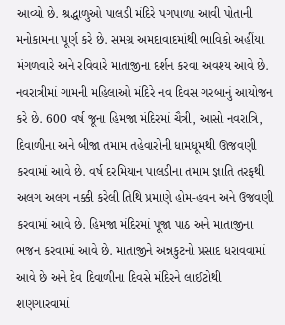આવ્યો છે. શ્રદ્ધાળુઓ પાલડી મંદિરે પગપાળા આવી પોતાની મનોકામના પૂર્ણ કરે છે. સમગ્ર અમદાવાદમાંથી ભાવિકો અહીંયા મંગળવારે અને રવિવારે માતાજીના દર્શન કરવા અવશ્ય આવે છે.
નવરાત્રીમાં ગામની મહિલાઓ મંદિરે નવ દિવસ ગરબાનું આયોજન કરે છે. 600 વર્ષ જૂના હિમજા મંદિરમાં ચૈત્રી, આસો નવરાત્રિ, દિવાળીના અને બીજા તમામ તહેવારોની ધામધૂમથી ઊજવણી કરવામાં આવે છે. વર્ષ દરમિયાન પાલડીના તમામ જ્ઞાતિ તરફથી અલગ અલગ નક્કી કરેલી તિથિ પ્રમાણે હોમ-હવન અને ઉજવણી કરવામાં આવે છે. હિમજા મંદિરમાં પૂજા પાઠ અને માતાજીના ભજન કરવામાં આવે છે. માતાજીને અન્નકુટનો પ્રસાદ ધરાવવામાં આવે છે અને દેવ દિવાળીના દિવસે મંદિરને લાઈટોથી શણગારવામાં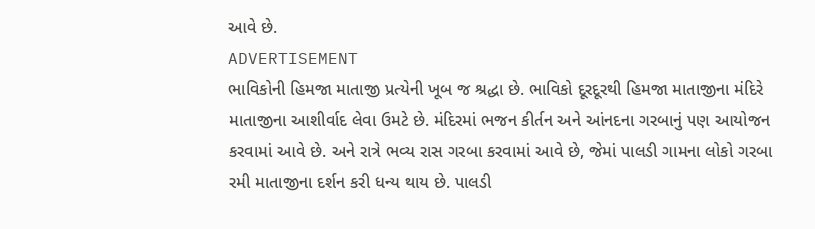આવે છે.
ADVERTISEMENT
ભાવિકોની હિમજા માતાજી પ્રત્યેની ખૂબ જ શ્રદ્ધા છે. ભાવિકો દૂરદૂરથી હિમજા માતાજીના મંદિરે માતાજીના આશીર્વાદ લેવા ઉમટે છે. મંદિરમાં ભજન કીર્તન અને આંનદના ગરબાનું પણ આયોજન કરવામાં આવે છે. અને રાત્રે ભવ્ય રાસ ગરબા કરવામાં આવે છે, જેમાં પાલડી ગામના લોકો ગરબા રમી માતાજીના દર્શન કરી ધન્ય થાય છે. પાલડી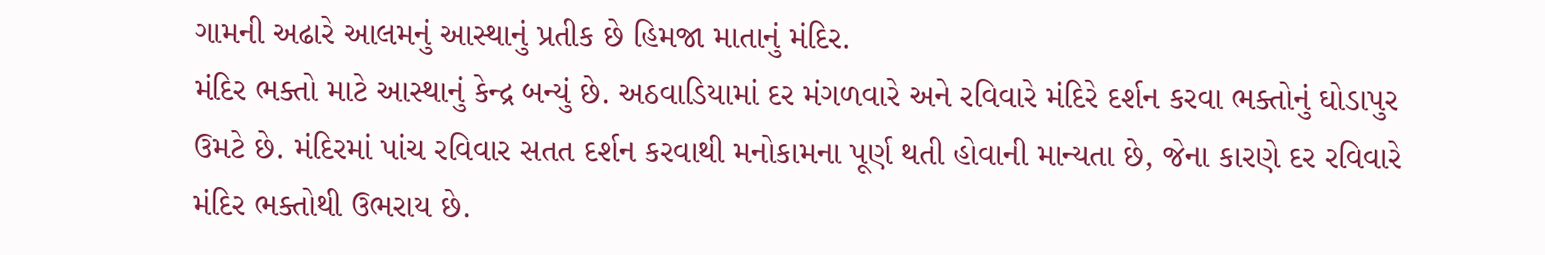ગામની અઢારે આલમનું આસ્થાનું પ્રતીક છે હિમજા માતાનું મંદિર.
મંદિર ભક્તો માટે આસ્થાનું કેન્દ્ર બન્યું છે. અઠવાડિયામાં દર મંગળવારે અને રવિવારે મંદિરે દર્શન કરવા ભક્તોનું ઘોડાપુર ઉમટે છે. મંદિરમાં પાંચ રવિવાર સતત દર્શન કરવાથી મનોકામના પૂર્ણ થતી હોવાની માન્યતા છે, જેના કારણે દર રવિવારે મંદિર ભક્તોથી ઉભરાય છે.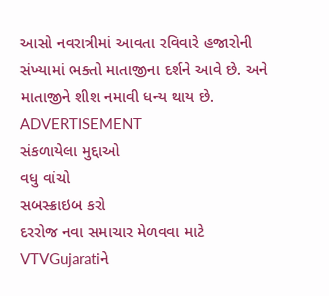આસો નવરાત્રીમાં આવતા રવિવારે હજારોની સંખ્યામાં ભક્તો માતાજીના દર્શને આવે છે. અને માતાજીને શીશ નમાવી ધન્ય થાય છે.
ADVERTISEMENT
સંકળાયેલા મુદ્દાઓ
વધુ વાંચો
સબસ્ક્રાઇબ કરો
દરરોજ નવા સમાચાર મેળવવા માટે VTVGujaratiને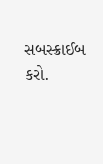સબસ્ક્રાઈબ કરો.